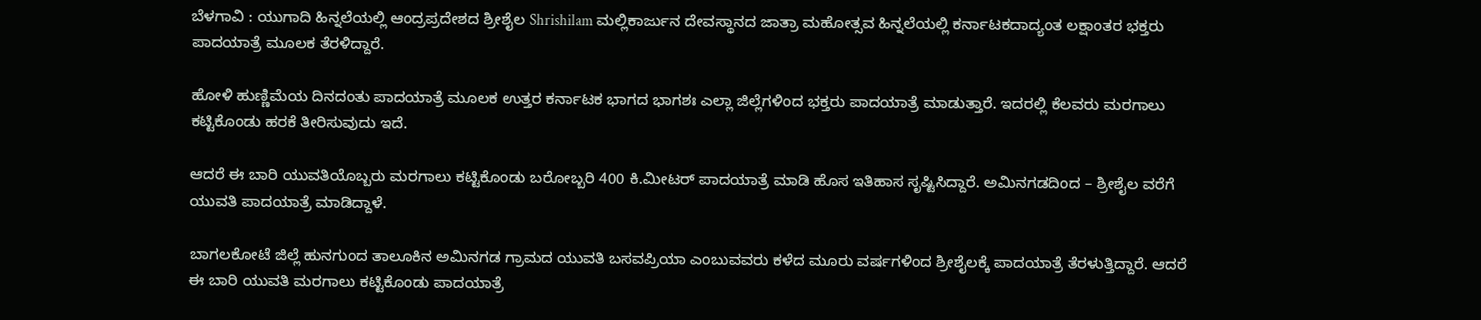ಬೆಳಗಾವಿ : ಯುಗಾದಿ ಹಿನ್ನಲೆಯಲ್ಲಿ ಆಂದ್ರಪ್ರದೇಶದ ಶ್ರೀಶೈಲ Shrishilam ಮಲ್ಲಿಕಾರ್ಜುನ ದೇವಸ್ಥಾನದ ಜಾತ್ರಾ ಮಹೋತ್ಸವ ಹಿನ್ನಲೆಯಲ್ಲಿ ಕರ್ನಾಟಕದಾದ್ಯಂತ ಲಕ್ಷಾಂತರ ಭಕ್ತರು ಪಾದಯಾತ್ರೆ ಮೂಲಕ ತೆರಳಿದ್ದಾರೆ.

ಹೋಳಿ ಹುಣ್ಣಿಮೆಯ ದಿನದಂತು ಪಾದಯಾತ್ರೆ ಮೂಲಕ ಉತ್ತರ ಕರ್ನಾಟಕ ಭಾಗದ ಭಾಗಶಃ ಎಲ್ಲಾ ಜಿಲ್ಲೆಗಳಿಂದ ಭಕ್ತರು ಪಾದಯಾತ್ರೆ ಮಾಡುತ್ತಾರೆ. ಇದರಲ್ಲಿ ಕೆಲವರು ಮರಗಾಲು ಕಟ್ಟಿಕೊಂಡು ಹರಕೆ ತೀರಿಸುವುದು ಇದೆ.

ಆದರೆ ಈ ಬಾರಿ ಯುವತಿಯೊಬ್ಬರು ಮರಗಾಲು ಕಟ್ಟಿಕೊಂಡು ಬರೋಬ್ಬರಿ 400 ಕಿ.ಮೀಟರ್ ಪಾದಯಾತ್ರೆ ಮಾಡಿ ಹೊಸ ಇತಿಹಾಸ ಸೃಷ್ಟಿಸಿದ್ದಾರೆ. ಅಮಿನಗಡದಿಂದ – ಶ್ರೀಶೈಲ ವರೆಗೆ ಯುವತಿ ಪಾದಯಾತ್ರೆ ಮಾಡಿದ್ದಾಳೆ.

ಬಾಗಲಕೋಟೆ ಜಿಲ್ಲೆ ಹುನಗುಂದ ತಾಲೂಕಿನ ಅಮಿನಗಡ ಗ್ರಾಮದ ಯುವತಿ ಬಸವಪ್ರಿಯಾ ಎಂಬುವವರು ಕಳೆದ ಮೂರು ವರ್ಷಗಳಿಂದ ಶ್ರೀಶೈಲಕ್ಕೆ ಪಾದಯಾತ್ರೆ ತೆರಳುತ್ತಿದ್ದಾರೆ. ಆದರೆ ಈ ಬಾರಿ ಯುವತಿ ಮರಗಾಲು ಕಟ್ಟಿಕೊಂಡು ಪಾದಯಾತ್ರೆ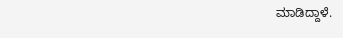ಮಾಡಿದ್ದಾಳೆ.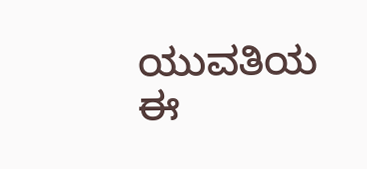ಯುವತಿಯ ಈ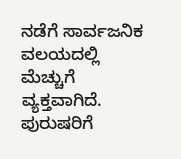ನಡೆಗೆ ಸಾರ್ವಜನಿಕ ವಲಯದಲ್ಲಿ ಮೆಚ್ಚುಗೆ ವ್ಯಕ್ತವಾಗಿದೆ. ಪುರುಷರಿಗೆ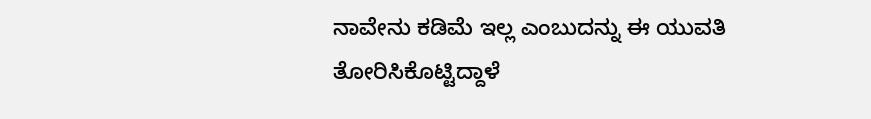ನಾವೇನು ಕಡಿಮೆ ಇಲ್ಲ ಎಂಬುದನ್ನು ಈ ಯುವತಿ ತೋರಿಸಿಕೊಟ್ಟಿದ್ದಾಳೆ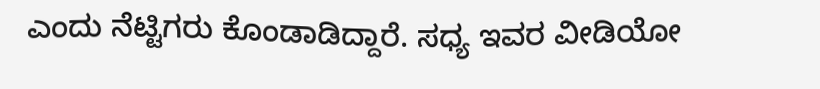ಎಂದು‌ ನೆಟ್ಟಿಗರು ಕೊಂಡಾಡಿದ್ದಾರೆ. ಸಧ್ಯ ಇವರ ವೀಡಿಯೋ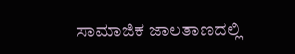ಸಾಮಾಜಿಕ ಜಾಲತಾಣದಲ್ಲಿ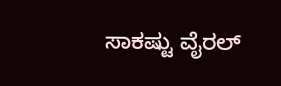ಸಾಕಷ್ಟು ವೈರಲ್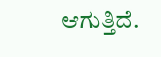ಆಗುತ್ತಿದೆ.